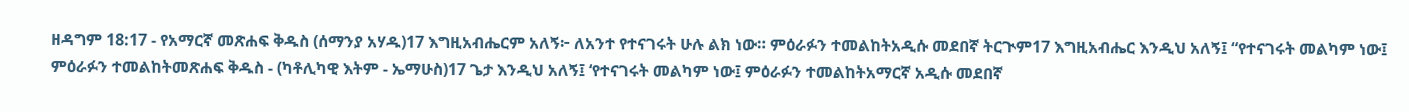ዘዳግም 18:17 - የአማርኛ መጽሐፍ ቅዱስ (ሰማንያ አሃዱ)17 እግዚአብሔርም አለኝ፦ ለአንተ የተናገሩት ሁሉ ልክ ነው። ምዕራፉን ተመልከትአዲሱ መደበኛ ትርጒም17 እግዚአብሔር እንዲህ አለኝ፤ “የተናገሩት መልካም ነው፤ ምዕራፉን ተመልከትመጽሐፍ ቅዱስ - (ካቶሊካዊ እትም - ኤማሁስ)17 ጌታ እንዲህ አለኝ፤ ‘የተናገሩት መልካም ነው፤ ምዕራፉን ተመልከትአማርኛ አዲሱ መደበኛ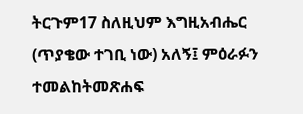ትርጉም17 ስለዚህም እግዚአብሔር (ጥያቄው ተገቢ ነው) አለኝ፤ ምዕራፉን ተመልከትመጽሐፍ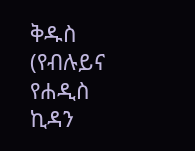ቅዱስ (የብሉይና የሐዲስ ኪዳን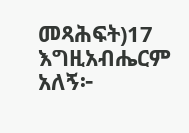መጻሕፍት)17 እግዚአብሔርም አለኝ፦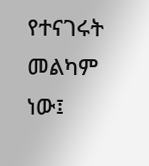የተናገሩት መልካም ነው፤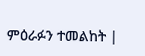ምዕራፉን ተመልከት |